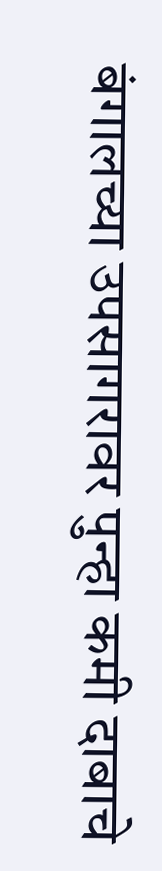बंगालच्या उपसागरावर पुन्हा कमी दाबाचे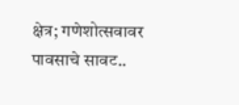क्षेत्र; गणेशोत्सवावर पावसाचे सावट..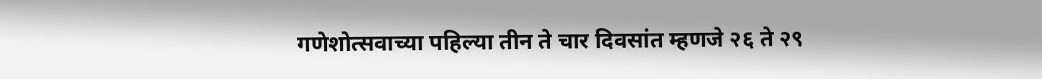गणेशोत्सवाच्या पहिल्या तीन ते चार दिवसांत म्हणजे २६ ते २९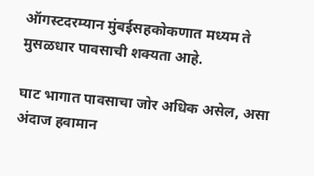ऑगस्टदरम्यान मुंबईसहकोकणात मध्यम ते मुसळधार पावसाची शक्यता आहे.

घाट भागात पावसाचा जोर अधिक असेल, असा अंदाज हवामान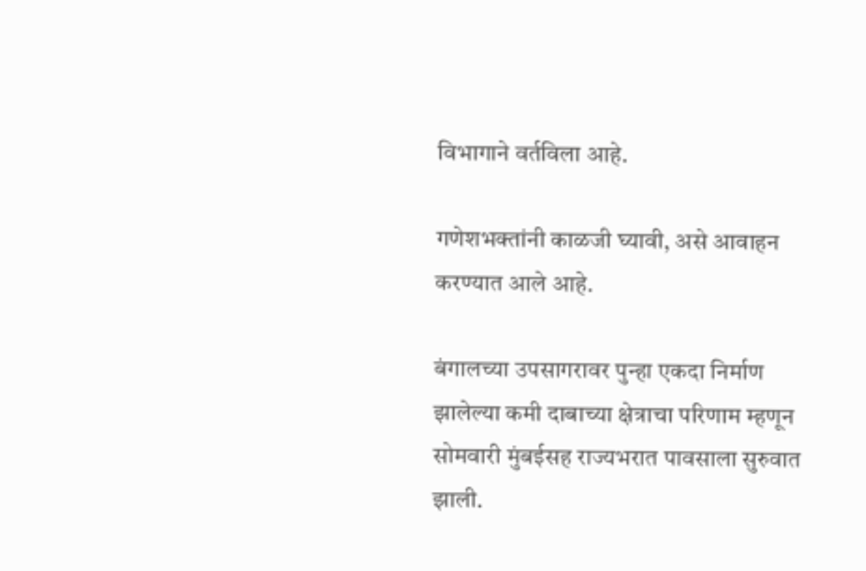विभागाने वर्तविला आहे.

गणेशभक्तांनी काळजी घ्यावी, असे आवाहन करण्यात आले आहे.

बंगालच्या उपसागरावर पुन्हा एकदा निर्माण झालेल्या कमी दाबाच्या क्षेत्राचा परिणाम म्हणून सोमवारी मुंबईसह राज्यभरात पावसाला सुरुवात झाली.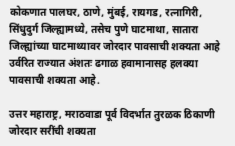कोकणात पालघर, ठाणे, मुंबई, रायगड, रत्नागिरी, सिंधुदुर्ग जिल्ह्यामध्ये, तसेच पुणे घाटमाथा, सातारा जिल्ह्यांच्या घाटमाथ्यावर जोरदार पावसाची शक्यता आहे उर्वरित राज्यात अंशतः ढगाळ हवामानासह हलक्या पावसाची शक्यता आहे.

उत्तर महाराष्ट्र, मराठवाडा पूर्व विदर्भात तुरळक ठिकाणी जोरदार सरींची शक्यता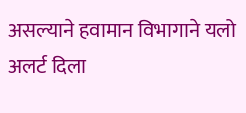असल्याने हवामान विभागाने यलो अलर्ट दिला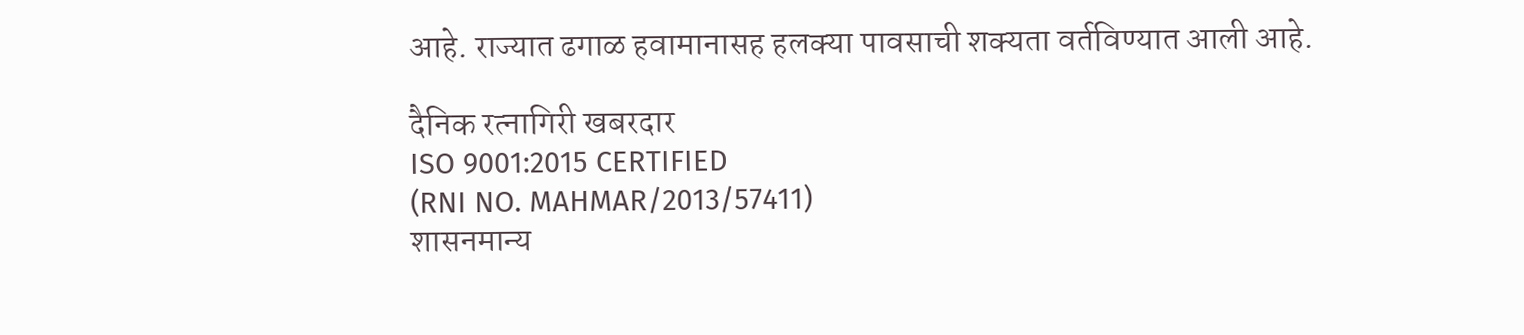आहे. राज्यात ढगाळ हवामानासह हलक्या पावसाची शक्यता वर्तविण्यात आली आहे.

दैनिक रत्नागिरी खबरदार
ISO 9001:2015 CERTIFIED
(RNI NO. MAHMAR/2013/57411)
शासनमान्य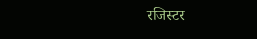रजिस्टर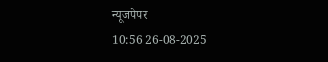न्यूजपेपर
10:56 26-08-2025